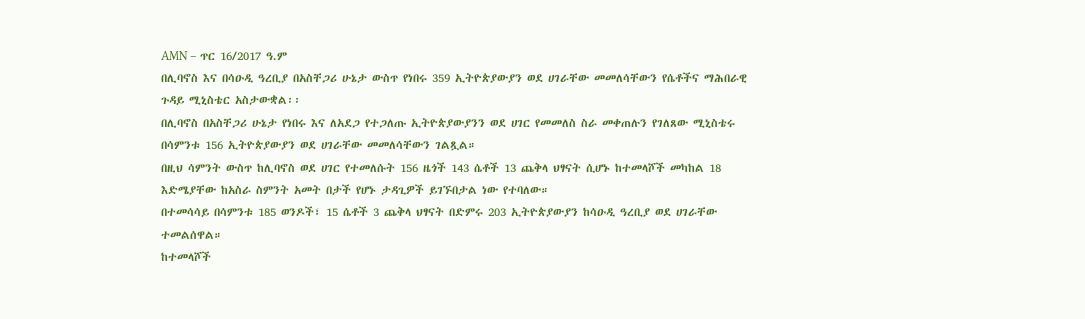AMN – ጥር 16/2017 ዓ.ም
በሊባኖስ እና በሳዑዲ ዓረቢያ በአስቸጋሪ ሁኔታ ውስጥ የነበሩ 359 ኢትዮጵያውያን ወደ ሀገራቸው መመለሳቸውን የሴቶችና ማሕበራዊ ጉዳይ ሚኒስቴር አስታውቋል፡፡
በሊባኖስ በአስቸጋሪ ሁኔታ የነበሩ እና ለአደጋ የተጋለጡ ኢትዮጵያውያንን ወደ ሀገር የመመለስ ስራ መቀጠሉን የገለጸው ሚኒስቴሩ በሳምንቱ 156 ኢትዮጵያውያን ወደ ሀገራቸው መመለሳቸውን ገልጿል።
በዚህ ሳምንት ውስጥ ከሊባኖስ ወደ ሀገር የተመለሱት 156 ዜጎች 143 ሴቶች 13 ጨቅላ ህፃናት ሲሆኑ ከተመላሾች መካከል 18 እድሜያቸው ከአስራ ስምንት አመት በታች የሆኑ ታዳጊዎች ይገኙበታል ነው የተባለው።
በተመሳሳይ በሳምንቱ 185 ወንዶች፣ 15 ሴቶች 3 ጨቅላ ህፃናት በድምሩ 203 ኢትዮጵያውያን ከሳዑዲ ዓረቢያ ወደ ሀገራቸው ተመልሰዋል።
ከተመላሾች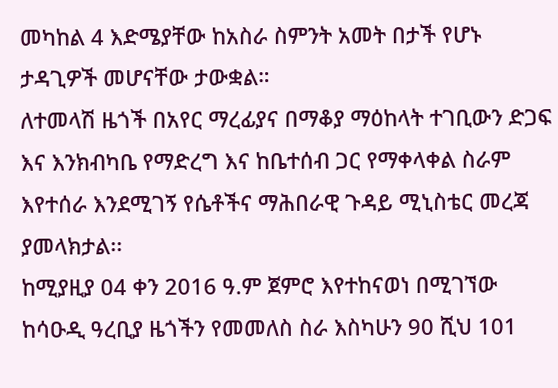መካከል 4 እድሜያቸው ከአስራ ስምንት አመት በታች የሆኑ ታዳጊዎች መሆናቸው ታውቋል።
ለተመላሽ ዜጎች በአየር ማረፊያና በማቆያ ማዕከላት ተገቢውን ድጋፍ እና እንክብካቤ የማድረግ እና ከቤተሰብ ጋር የማቀላቀል ስራም እየተሰራ እንደሚገኝ የሴቶችና ማሕበራዊ ጉዳይ ሚኒስቴር መረጃ ያመላክታል፡፡
ከሚያዚያ 04 ቀን 2016 ዓ.ም ጀምሮ እየተከናወነ በሚገኘው ከሳዑዲ ዓረቢያ ዜጎችን የመመለስ ስራ እስካሁን 90 ሺህ 101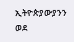ኢትዮጵያውያንን ወደ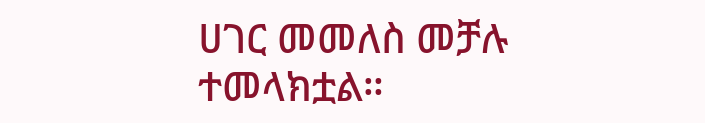ሀገር መመለስ መቻሉ ተመላክቷል።